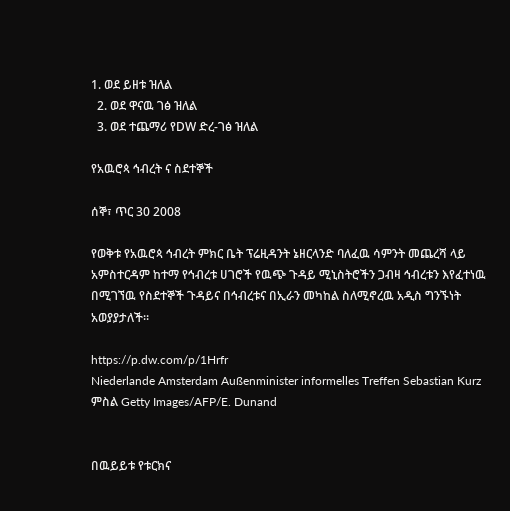1. ወደ ይዘቱ ዝለል
  2. ወደ ዋናዉ ገፅ ዝለል
  3. ወደ ተጨማሪ የDW ድረ-ገፅ ዝለል

የአዉሮጳ ኅብረት ና ስደተኞች

ሰኞ፣ ጥር 30 2008

የወቅቱ የአዉሮጳ ኅብረት ምክር ቤት ፕሬዚዳንት ኔዘርላንድ ባለፈዉ ሳምንት መጨረሻ ላይ አምስተርዳም ከተማ የኅብረቱ ሀገሮች የዉጭ ጉዳይ ሚኒስትሮችን ጋብዛ ኅብረቱን እየፈተነዉ በሚገኘዉ የስደተኞች ጉዳይና በኅብረቱና በኢራን መካከል ስለሚኖረዉ አዲስ ግንኙነት አወያያታለች።

https://p.dw.com/p/1Hrfr
Niederlande Amsterdam Außenminister informelles Treffen Sebastian Kurz
ምስል Getty Images/AFP/E. Dunand


በዉይይቱ የቱርክና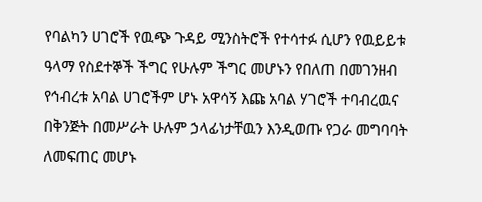የባልካን ሀገሮች የዉጭ ጉዳይ ሚንስትሮች የተሳተፉ ሲሆን የዉይይቱ ዓላማ የስደተኞች ችግር የሁሉም ችግር መሆኑን የበለጠ በመገንዘብ የኅብረቱ አባል ሀገሮችም ሆኑ አዋሳኝ እጩ አባል ሃገሮች ተባብረዉና በቅንጅት በመሥራት ሁሉም ኃላፊነታቸዉን እንዲወጡ የጋራ መግባባት ለመፍጠር መሆኑ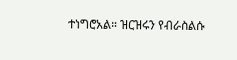ተነግሮአል። ዝርዝሩን የብራስልሱ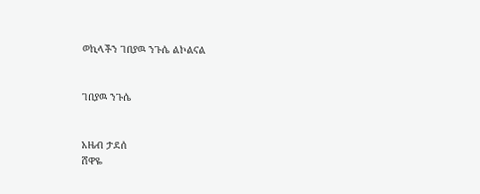ወኪላችን ገበያዉ ንጉሴ ልኮልናል


ገበያዉ ንጉሴ


አዜብ ታደሰ
ሸዋዬ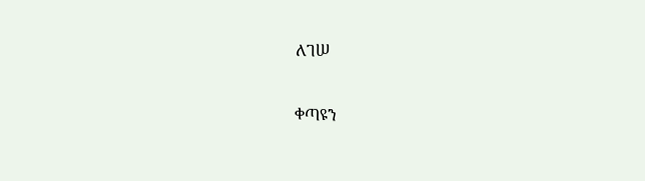ለገሠ

ቀጣዩን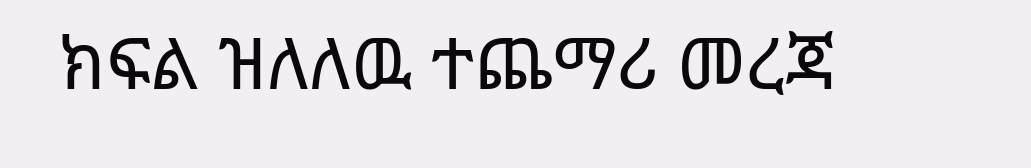ክፍል ዝለለዉ ተጨማሪ መረጃ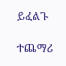ይፈልጉ

ተጨማሪ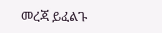መረጃ ይፈልጉ